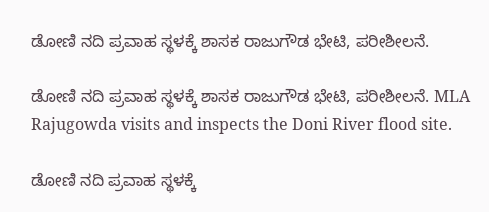ಡೋಣಿ ನದಿ ಪ್ರವಾಹ ಸ್ಥಳಕ್ಕೆ ಶಾಸಕ ರಾಜುಗೌಡ ಭೇಟಿ, ಪರೀಶೀಲನೆ.

ಡೋಣಿ ನದಿ ಪ್ರವಾಹ ಸ್ಥಳಕ್ಕೆ ಶಾಸಕ ರಾಜುಗೌಡ ಭೇಟಿ, ಪರೀಶೀಲನೆ. MLA Rajugowda visits and inspects the Doni River flood site.

ಡೋಣಿ ನದಿ ಪ್ರವಾಹ ಸ್ಥಳಕ್ಕೆ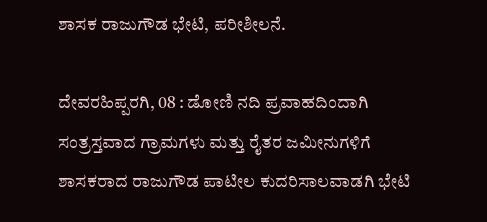ಶಾಸಕ ರಾಜುಗೌಡ ಭೇಟಿ, ಪರೀಶೀಲನೆ.

ದೇವರಹಿಪ್ಪರಗಿ, 08 : ಡೋಣಿ ನದಿ ಪ್ರವಾಹದಿಂದಾಗಿ ಸಂತ್ರಸ್ತವಾದ ಗ್ರಾಮಗಳು ಮತ್ತು ರೈತರ ಜಮೀನುಗಳಿಗೆ ಶಾಸಕರಾದ ರಾಜುಗೌಡ ಪಾಟೀಲ ಕುದರಿಸಾಲವಾಡಗಿ ಭೇಟಿ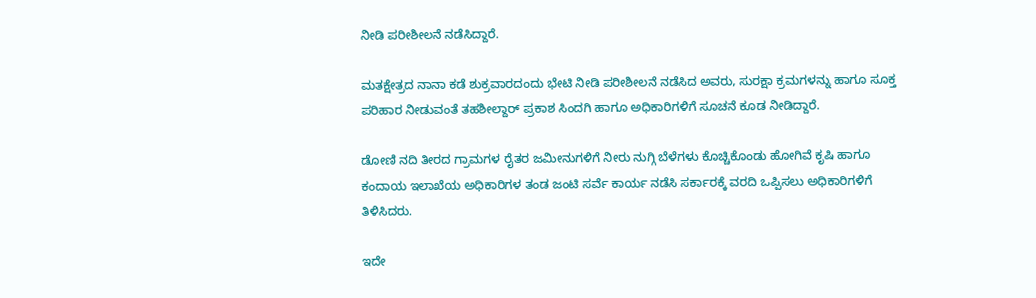ನೀಡಿ ಪರೀಶೀಲನೆ ನಡೆಸಿದ್ದಾರೆ.

ಮತಕ್ಷೇತ್ರದ ನಾನಾ ಕಡೆ ಶುಕ್ರವಾರದಂದು ಭೇಟಿ ನೀಡಿ ಪರೀಶೀಲನೆ ನಡೆಸಿದ ಅವರು, ಸುರಕ್ಷಾ ಕ್ರಮಗಳನ್ನು ಹಾಗೂ ಸೂಕ್ತ ಪರಿಹಾರ ನೀಡುವಂತೆ ತಹಶೀಲ್ದಾರ್ ಪ್ರಕಾಶ ಸಿಂದಗಿ ಹಾಗೂ ಅಧಿಕಾರಿಗಳಿಗೆ ಸೂಚನೆ ಕೂಡ ನೀಡಿದ್ದಾರೆ.

ಡೋಣಿ ನದಿ ತೀರದ ಗ್ರಾಮಗಳ ರೈತರ ಜಮೀನುಗಳಿಗೆ ನೀರು ನುಗ್ಗಿ ಬೆಳೆಗಳು ಕೊಚ್ಚಿಕೊಂಡು ಹೋಗಿವೆ ಕೃಷಿ ಹಾಗೂ ಕಂದಾಯ ಇಲಾಖೆಯ ಅಧಿಕಾರಿಗಳ ತಂಡ ಜಂಟಿ ಸರ್ವೆ ಕಾರ್ಯ ನಡೆಸಿ ಸರ್ಕಾರಕ್ಕೆ ವರದಿ ಒಪ್ಪಿಸಲು ಅಧಿಕಾರಿಗಳಿಗೆ ತಿಳಿಸಿದರು.

ಇದೇ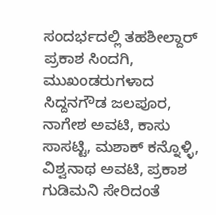ಸಂದರ್ಭದಲ್ಲಿ ತಹಶೀಲ್ದಾರ್ ಪ್ರಕಾಶ ಸಿಂದಗಿ, ಮುಖಂಡರುಗಳಾದ ಸಿದ್ದನಗೌಡ ಜಲಪೂರ, ನಾಗೇಶ ಅವಟಿ, ಕಾಸು ಸಾಸಟ್ಟಿ, ಮಶಾಕ್ ಕನ್ನೊಳ್ಳಿ, ವಿಶ್ವನಾಥ ಅವಟಿ, ಪ್ರಕಾಶ ಗುಡಿಮನಿ ಸೇರಿದಂತೆ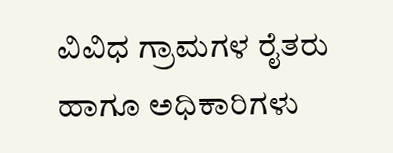ವಿವಿಧ ಗ್ರಾಮಗಳ ರೈತರು ಹಾಗೂ ಅಧಿಕಾರಿಗಳು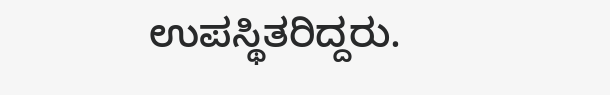ಉಪಸ್ಥಿತರಿದ್ದರು.